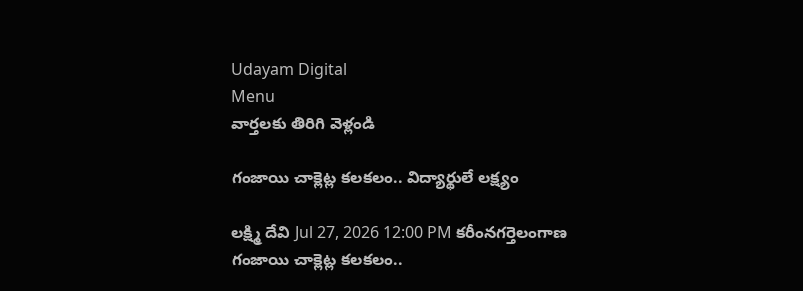Udayam Digital
Menu
వార్తలకు తిరిగి వెళ్లండి

గంజాయి చాక్లెట్ల కలకలం.. విద్యార్థులే లక్ష్యం

లక్ష్మి దేవి Jul 27, 2026 12:00 PM కరీంనగర్తెలంగాణ
గంజాయి చాక్లెట్ల కలకలం..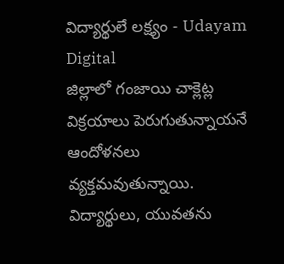విద్యార్థులే లక్ష్యం - Udayam Digital
జిల్లాలో గంజాయి చాక్లెట్ల విక్రయాలు పెరుగుతున్నాయనే ఆందోళనలు వ్యక్తమవుతున్నాయి. విద్యార్థులు, యువతను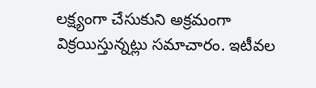లక్ష్యంగా చేసుకుని అక్రమంగా విక్రయిస్తున్నట్లు సమాచారం. ఇటీవల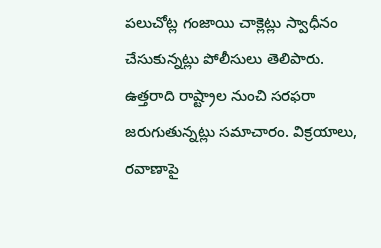పలుచోట్ల గంజాయి చాక్లెట్లు స్వాధీనం చేసుకున్నట్లు పోలీసులు తెలిపారు. ఉత్తరాది రాష్ట్రాల నుంచి సరఫరా జరుగుతున్నట్లు సమాచారం. విక్రయాలు, రవాణాపై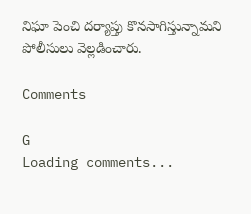నిఘా పెంచి దర్యాప్తు కొనసాగిస్తున్నామని పోలీసులు వెల్లడించారు.

Comments

G
Loading comments...